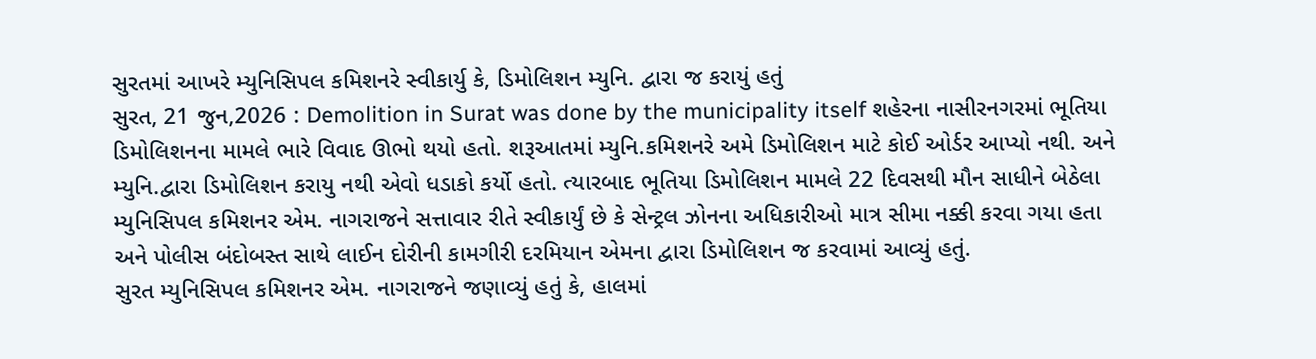સુરતમાં આખરે મ્યુનિસિપલ કમિશનરે સ્વીકાર્યુ કે, ડિમોલિશન મ્યુનિ. દ્વારા જ કરાયું હતું
સુરત, 21 જુન,2026 : Demolition in Surat was done by the municipality itself શહેરના નાસીરનગરમાં ભૂતિયા ડિમોલિશનના મામલે ભારે વિવાદ ઊભો થયો હતો. શરૂઆતમાં મ્યુનિ.કમિશનરે અમે ડિમોલિશન માટે કોઈ ઓર્ડર આપ્યો નથી. અને મ્યુનિ.દ્વારા ડિમોલિશન કરાયુ નથી એવો ધડાકો કર્યો હતો. ત્યારબાદ ભૂતિયા ડિમોલિશન મામલે 22 દિવસથી મૌન સાધીને બેઠેલા મ્યુનિસિપલ કમિશનર એમ. નાગરાજને સત્તાવાર રીતે સ્વીકાર્યું છે કે સેન્ટ્રલ ઝોનના અધિકારીઓ માત્ર સીમા નક્કી કરવા ગયા હતા અને પોલીસ બંદોબસ્ત સાથે લાઈન દોરીની કામગીરી દરમિયાન એમના દ્વારા ડિમોલિશન જ કરવામાં આવ્યું હતું.
સુરત મ્યુનિસિપલ કમિશનર એમ. નાગરાજને જણાવ્યું હતું કે, હાલમાં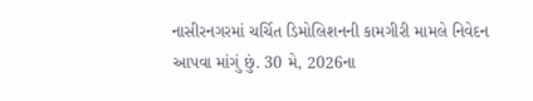નાસીરનગરમાં ચર્ચિત ડિમોલિશનની કામગીરી મામલે નિવેદન આપવા માંગું છું. 30 મે, 2026ના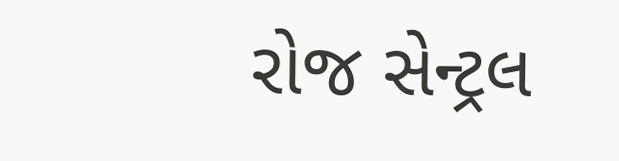રોજ સેન્ટ્રલ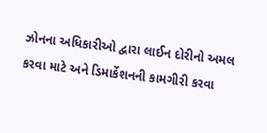ઝોનના અધિકારીઓ દ્વારા લાઈન દોરીનો અમલ કરવા માટે અને ડિમાર્કેશનની કામગીરી કરવા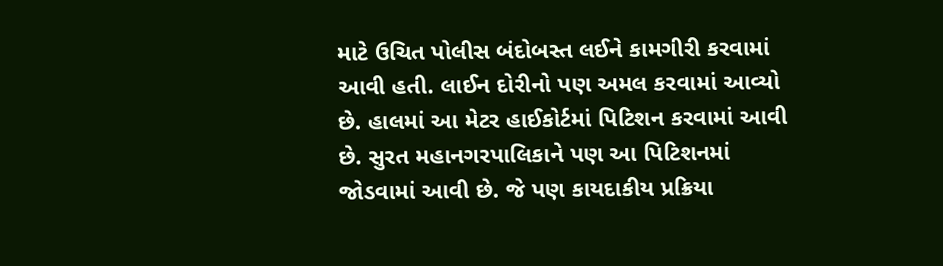માટે ઉચિત પોલીસ બંદોબસ્ત લઈને કામગીરી કરવામાં આવી હતી. લાઈન દોરીનો પણ અમલ કરવામાં આવ્યો છે. હાલમાં આ મેટર હાઈકોર્ટમાં પિટિશન કરવામાં આવી છે. સુરત મહાનગરપાલિકાને પણ આ પિટિશનમાં જોડવામાં આવી છે. જે પણ કાયદાકીય પ્રક્રિયા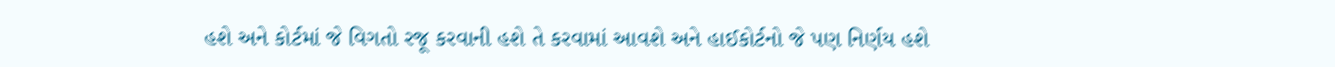હશે અને કોર્ટમાં જે વિગતો રજૂ કરવાની હશે તે કરવામાં આવશે અને હાઈકોર્ટનો જે પણ નિર્ણય હશે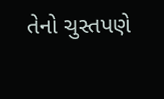તેનો ચુસ્તપણે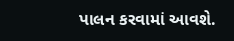પાલન કરવામાં આવશે.